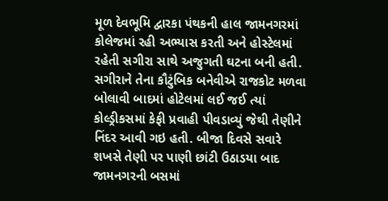મૂળ દેવભૂમિ દ્વારકા પંથકની હાલ જામનગરમાં કોલેજમાં રહી અભ્યાસ કરતી અને હોસ્ટેલમાં રહેતી સગીરા સાથે અજુગતી ઘટના બની હતી. સગીરાને તેના કૌટુંબિક બનેવીએ રાજકોટ મળવા બોલાવી બાદમાં હોટેલમાં લઈ જઈ ત્યાં કોલ્ડ્રીકસમાં કેફી પ્રવાહી પીવડાવ્યું જેથી તેણીને નિંદર આવી ગઇ હતી. બીજા દિવસે સવારે શખસે તેણી પર પાણી છાંટી ઉઠાડયા બાદ જામનગરની બસમાં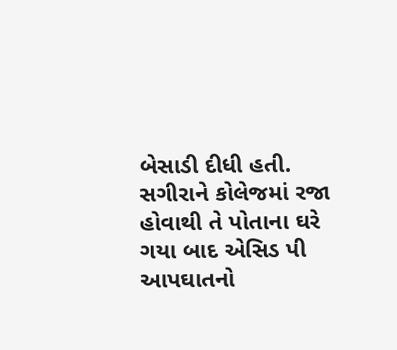બેસાડી દીધી હતી.
સગીરાને કોલેજમાં રજા હોવાથી તે પોતાના ઘરે ગયા બાદ એસિડ પી આપઘાતનો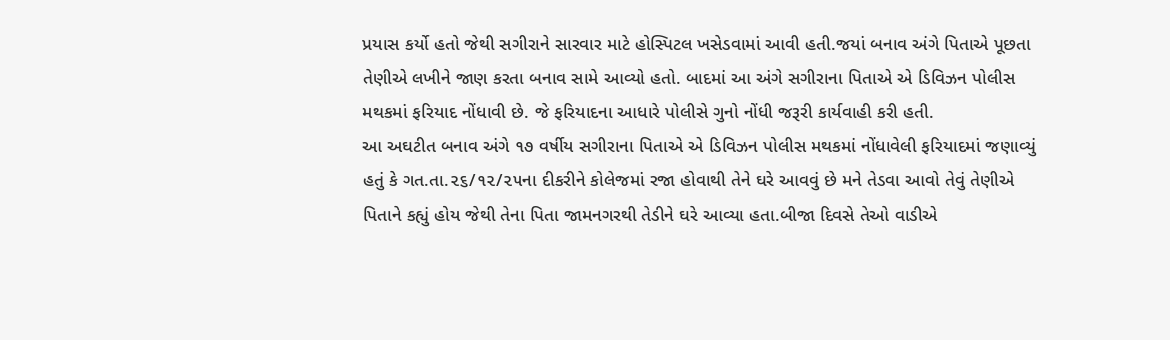પ્રયાસ કર્યો હતો જેથી સગીરાને સારવાર માટે હોસ્પિટલ ખસેડવામાં આવી હતી.જયાં બનાવ અંગે પિતાએ પૂછતા તેણીએ લખીને જાણ કરતા બનાવ સામે આવ્યો હતો. બાદમાં આ અંગે સગીરાના પિતાએ એ ડિવિઝન પોલીસ મથકમાં ફરિયાદ નોંધાવી છે. જે ફરિયાદના આધારે પોલીસે ગુનો નોંધી જરૂરી કાર્યવાહી કરી હતી.
આ અઘટીત બનાવ અંગે ૧૭ વર્ષીય સગીરાના પિતાએ એ ડિવિઝન પોલીસ મથકમાં નોંધાવેલી ફરિયાદમાં જણાવ્યું હતું કે ગત.તા.૨૬/૧૨/૨૫ના દીકરીને કોલેજમાં રજા હોવાથી તેને ઘરે આવવું છે મને તેડવા આવો તેવું તેણીએ પિતાને કહ્યું હોય જેથી તેના પિતા જામનગરથી તેડીને ઘરે આવ્યા હતા.બીજા દિવસે તેઓ વાડીએ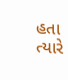હતા ત્યારે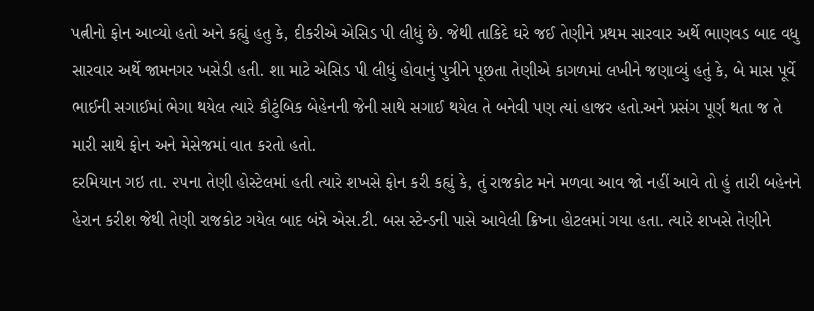પત્નીનો ફોન આવ્યો હતો અને કહ્યું હતુ કે, દીકરીએ એસિડ પી લીધું છે. જેથી તાકિદે ઘરે જઈ તેણીને પ્રથમ સારવાર અર્થે ભાણવડ બાદ વધુ સારવાર અર્થે જામનગર ખસેડી હતી. શા માટે એસિડ પી લીધું હોવાનું પુત્રીને પૂછતા તેણીએ કાગળમાં લખીને જણાવ્યું હતું કે, બે માસ પૂર્વે ભાઈની સગાઈમાં ભેગા થયેલ ત્યારે કૌટુંબિક બેહેનની જેની સાથે સગાઈ થયેલ તે બનેવી પણ ત્યાં હાજર હતો.અને પ્રસંગ પૂર્ણ થતા જ તે મારી સાથે ફોન અને મેસેજમાં વાત કરતો હતો.
દરમિયાન ગઇ તા. ૨૫ના તેણી હોસ્ટેલમાં હતી ત્યારે શખસે ફોન કરી કહ્યું કે, તું રાજકોટ મને મળવા આવ જો નહીં આવે તો હું તારી બહેનને હેરાન કરીશ જેથી તેણી રાજકોટ ગયેલ બાદ બંન્ને એસ.ટી. બસ સ્ટેન્ડની પાસે આવેલી ક્રિષ્ના હોટલમાં ગયા હતા. ત્યારે શખસે તેણીને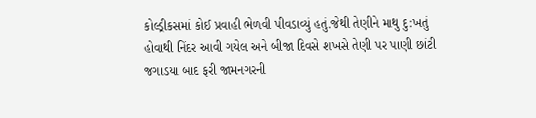કોલ્ડ્રીકસમાં કોઈ પ્રવાહી ભેળવી પીવડાવ્યું હતું.જેથી તેણીને માથુ દુ:ખતું હોવાથી નિંદર આવી ગયેલ અને બીજા દિવસે શખસે તેણી પર પાણી છાંટી જગાડયા બાદ ફરી જામનગરની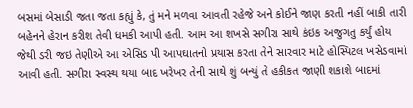બસમાં બેસાડી જતા જતા કહ્યું કે, તું મને મળવા આવતી રહેજે અને કોઈને જાણ કરતી નહીં બાકી તારી બહેનને હેરાન કરીશ તેવી ધમકી આપી હતી. આમ આ શખસે સગીરા સાથે કંઇક અજુગતુ કર્યું હોય જેથી ડરી જઇ તેણીએ આ એસિડ પી આપઘાતનો પ્રયાસ કરતા તેને સારવાર માટે હોસ્પિટલ ખસેડવામાં આવી હતી. સગીરા સ્વસ્થ થયા બાદ ખરેખર તેની સાથે શું બન્યું તે હકીકત જાણી શકાશે બાદમાં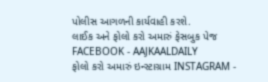પોલીસ આગળની કાર્યવાહી કરશે.
લાઈક અને ફોલો કરો અમારું ફેસબુક પેજ FACEBOOK - AAJKAALDAILY
ફોલો કરો અમારું ઇન્સ્ટાગ્રામ INSTAGRAM -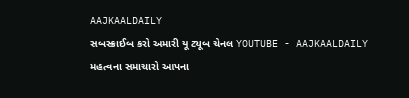AAJKAALDAILY
સબસ્ક્રાઈબ કરો અમારી યૂ ટ્યૂબ ચેનલ YOUTUBE - AAJKAALDAILY
મહત્વના સમાચારો આપના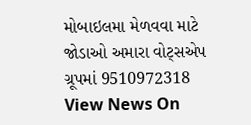મોબાઇલમા મેળવવા માટે જોડાઓ અમારા વોટ્સએપ ગ્રૂપમાં 9510972318
View News On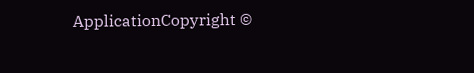ApplicationCopyright ©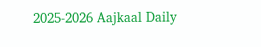2025-2026 Aajkaal Daily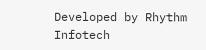Developed by Rhythm Infotech